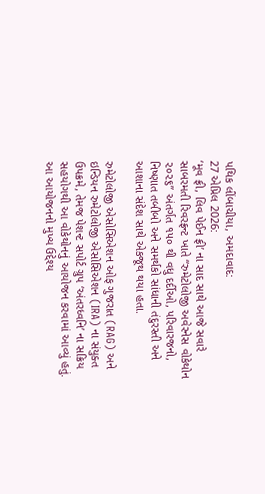પથિક લીંબાચીયા, અમદાવાદ:
27 એપ્રિલ 2026:
‘મૂવ ફ્રી, લિવ પેઈન ફ્રી’ ના સાદ સાથે આજે સવારે સાબરમતી રિવરફ્રન્ટ ખાતે “રુમેટોલોજી અવેરનેસ વોકેથોન ૨૦૨૬” અંતર્ગત ૧૫૦ થી વધુ દર્દીઓ, પરિવારજનો, નિષ્ણાત તબીબો અને સમર્થકો સાંધાની તંદુરસ્તી અને આશાના સંદેશ સાથે એકજૂથ થયા હતા.

રુમેટોલોજી એસોસિએશન ઓફ ગુજરાત (RAG) અને ઇન્ડિયન રુમેટોલોજી એસોસિએશન (IRA) ના સંયુક્ત ઉપક્રમે, તેમજ પેશન્ટ સપોર્ટ ગ્રુપ ‘અંતરધ્વનિ’ ના સક્રિય સહયોગથી આ વોકેથોનનું આયોજન કરવામાં આવ્યું હતું. આ આયોજનનો મુખ્ય ઉદ્દેશ્ય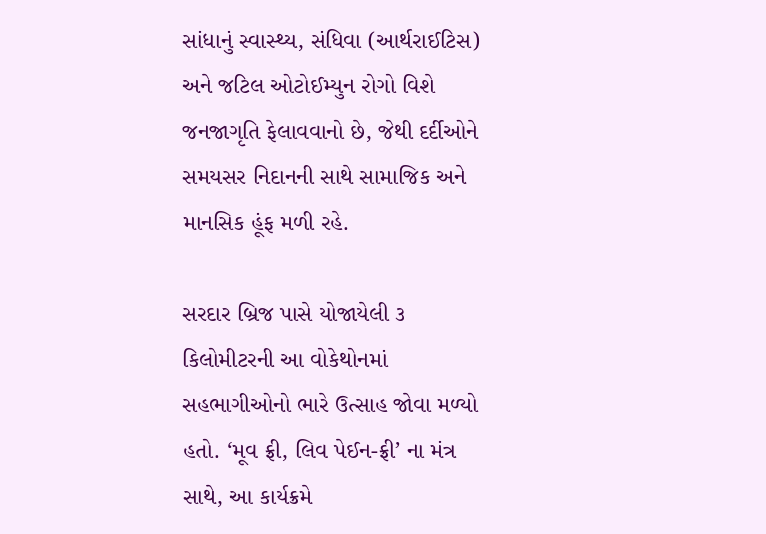સાંધાનું સ્વાસ્થ્ય, સંધિવા (આર્થરાઈટિસ) અને જટિલ ઓટોઈમ્યુન રોગો વિશે જનજાગૃતિ ફેલાવવાનો છે, જેથી દર્દીઓને સમયસર નિદાનની સાથે સામાજિક અને માનસિક હૂંફ મળી રહે.

સરદાર બ્રિજ પાસે યોજાયેલી ૩ કિલોમીટરની આ વોકેથોનમાં સહભાગીઓનો ભારે ઉત્સાહ જોવા મળ્યો હતો. ‘મૂવ ફ્રી, લિવ પેઈન-ફ્રી’ ના મંત્ર સાથે, આ કાર્યક્રમે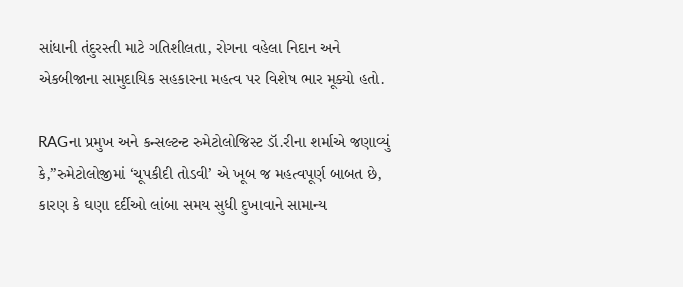સાંધાની તંદુરસ્તી માટે ગતિશીલતા, રોગના વહેલા નિદાન અને એકબીજાના સામુદાયિક સહકારના મહત્વ પર વિશેષ ભાર મૂક્યો હતો.

RAGના પ્રમુખ અને કન્સલ્ટન્ટ રુમેટોલોજિસ્ટ ડૉ.રીના શર્માએ જણાવ્યું કે,”રુમેટોલોજીમાં ‘ચૂપકીદી તોડવી’ એ ખૂબ જ મહત્વપૂર્ણ બાબત છે, કારણ કે ઘણા દર્દીઓ લાંબા સમય સુધી દુખાવાને સામાન્ય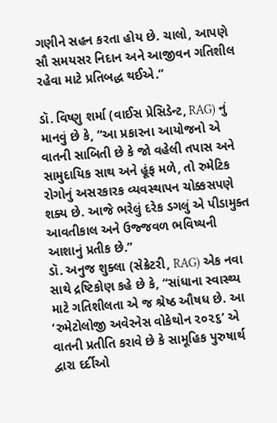ગણીને સહન કરતા હોય છે. ચાલો, આપણે સૌ સમયસર નિદાન અને આજીવન ગતિશીલ રહેવા માટે પ્રતિબદ્ધ થઈએ.”

ડૉ. વિષ્ણુ શર્મા (વાઈસ પ્રેસિડેન્ટ, RAG) નું માનવું છે કે, “આ પ્રકારના આયોજનો એ વાતની સાબિતી છે કે જો વહેલી તપાસ અને સામુદાયિક સાથ અને હૂંફ મળે, તો રુમેટિક રોગોનું અસરકારક વ્યવસ્થાપન ચોક્કસપણે શક્ય છે. આજે ભરેલું દરેક ડગલું એ પીડામુક્ત આવતીકાલ અને ઉજ્જવળ ભવિષ્યની આશાનું પ્રતીક છે.”
ડૉ. અનુજ શુક્લા (સેક્રેટરી, RAG) એક નવા સાથે દ્રષ્ટિકોણ કહે છે કે, “સાંધાના સ્વાસ્થ્ય માટે ગતિશીલતા એ જ શ્રેષ્ઠ ઔષધ છે. આ ‘રુમેટોલોજી અવેરનેસ વોકેથોન ૨૦૨૬’ એ વાતની પ્રતીતિ કરાવે છે કે સામૂહિક પુરુષાર્થ દ્વારા દર્દીઓ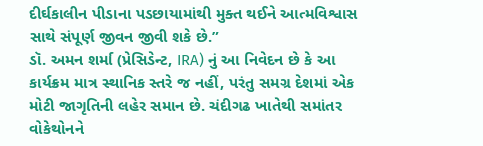દીર્ઘકાલીન પીડાના પડછાયામાંથી મુક્ત થઈને આત્મવિશ્વાસ સાથે સંપૂર્ણ જીવન જીવી શકે છે.”
ડૉ. અમન શર્મા (પ્રેસિડેન્ટ, IRA) નું આ નિવેદન છે કે આ કાર્યક્રમ માત્ર સ્થાનિક સ્તરે જ નહીં, પરંતુ સમગ્ર દેશમાં એક મોટી જાગૃતિની લહેર સમાન છે. ચંદીગઢ ખાતેથી સમાંતર વોકેથોનને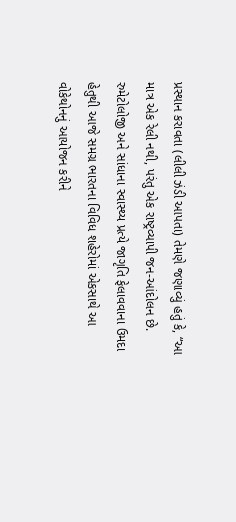પ્રસ્થાન કરાવતા (લીલી ઝંડી આપતા) તેમણે જણાવ્યું હતું કે, “આ માત્ર એક રેલી નથી, પરંતુ એક રાષ્ટ્રવ્યાપી જન-આંદોલન છે. રુમેટોલોજી અને સાંધાના સ્વાસ્થ્ય પ્રત્યે જાગૃતિ ફેલાવવાના ઉમદા હેતુથી આજે સમગ્ર ભારતના વિવિધ શહેરોમાં એકસાથે આ વોકેથોનનું આયોજન કરીને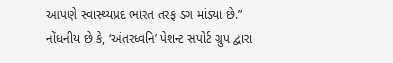આપણે સ્વાસ્થ્યપ્રદ ભારત તરફ ડગ માંડ્યા છે.”
નોંધનીય છે કે, ‘અંતરધ્વનિ’ પેશન્ટ સપોર્ટ ગ્રુપ દ્વારા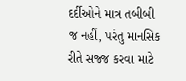દર્દીઓને માત્ર તબીબી જ નહીં, પરંતુ માનસિક રીતે સજ્જ કરવા માટે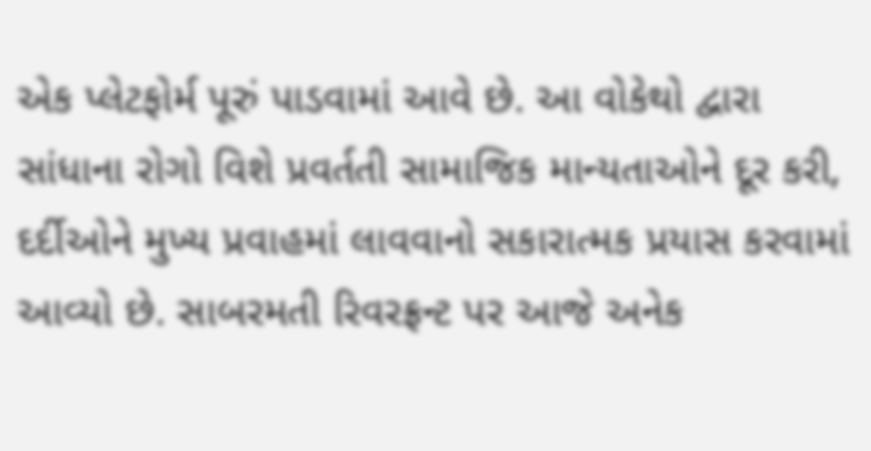એક પ્લેટફોર્મ પૂરું પાડવામાં આવે છે. આ વોકેથો દ્વારા સાંધાના રોગો વિશે પ્રવર્તતી સામાજિક માન્યતાઓને દૂર કરી, દર્દીઓને મુખ્ય પ્રવાહમાં લાવવાનો સકારાત્મક પ્રયાસ કરવામાં આવ્યો છે. સાબરમતી રિવરફ્રન્ટ પર આજે અનેક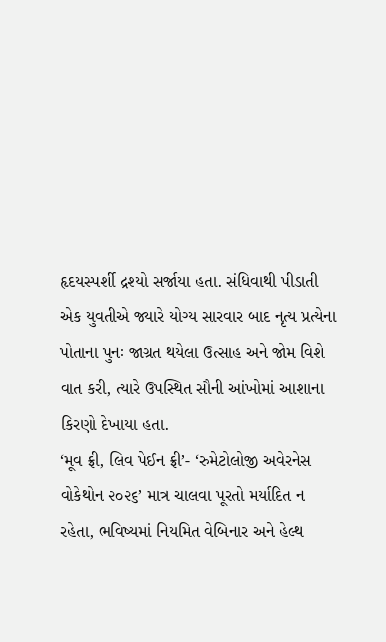હૃદયસ્પર્શી દ્રશ્યો સર્જાયા હતા. સંધિવાથી પીડાતી એક યુવતીએ જ્યારે યોગ્ય સારવાર બાદ નૃત્ય પ્રત્યેના પોતાના પુનઃ જાગ્રત થયેલા ઉત્સાહ અને જોમ વિશે વાત કરી, ત્યારે ઉપસ્થિત સૌની આંખોમાં આશાના કિરણો દેખાયા હતા.
‘મૂવ ફ્રી, લિવ પેઈન ફ્રી’- ‘રુમેટોલોજી અવેરનેસ વોકેથોન ૨૦૨૬’ માત્ર ચાલવા પૂરતો મર્યાદિત ન રહેતા, ભવિષ્યમાં નિયમિત વેબિનાર અને હેલ્થ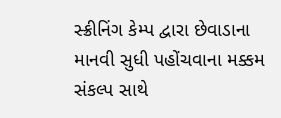સ્ક્રીનિંગ કેમ્પ દ્વારા છેવાડાના માનવી સુધી પહોંચવાના મક્કમ સંકલ્પ સાથે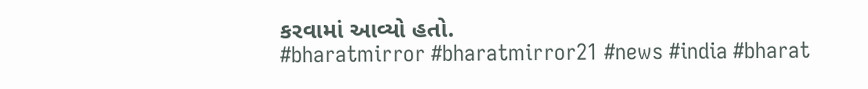કરવામાં આવ્યો હતો.
#bharatmirror #bharatmirror21 #news #india #bharat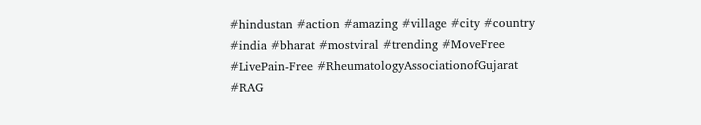#hindustan #action #amazing #village #city #country #india #bharat #mostviral #trending #MoveFree #LivePain-Free #RheumatologyAssociationofGujarat #RAG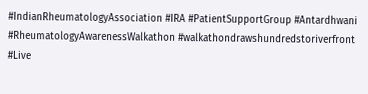#IndianRheumatologyAssociation #IRA #PatientSupportGroup #Antardhwani #RheumatologyAwarenessWalkathon #walkathondrawshundredstoriverfront #Live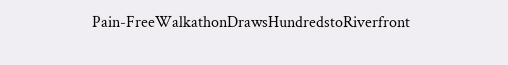Pain-FreeWalkathonDrawsHundredstoRiverfront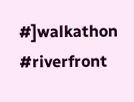#]walkathon #riverfront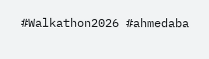#Walkathon2026 #ahmedaba